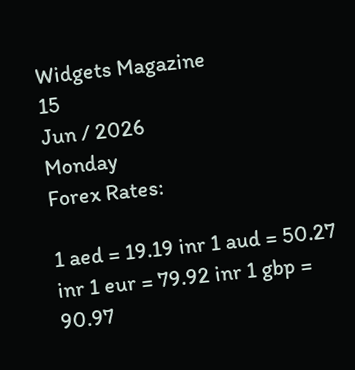Widgets Magazine
15
Jun / 2026
Monday
Forex Rates:

1 aed = 19.19 inr 1 aud = 50.27 inr 1 eur = 79.92 inr 1 gbp = 90.97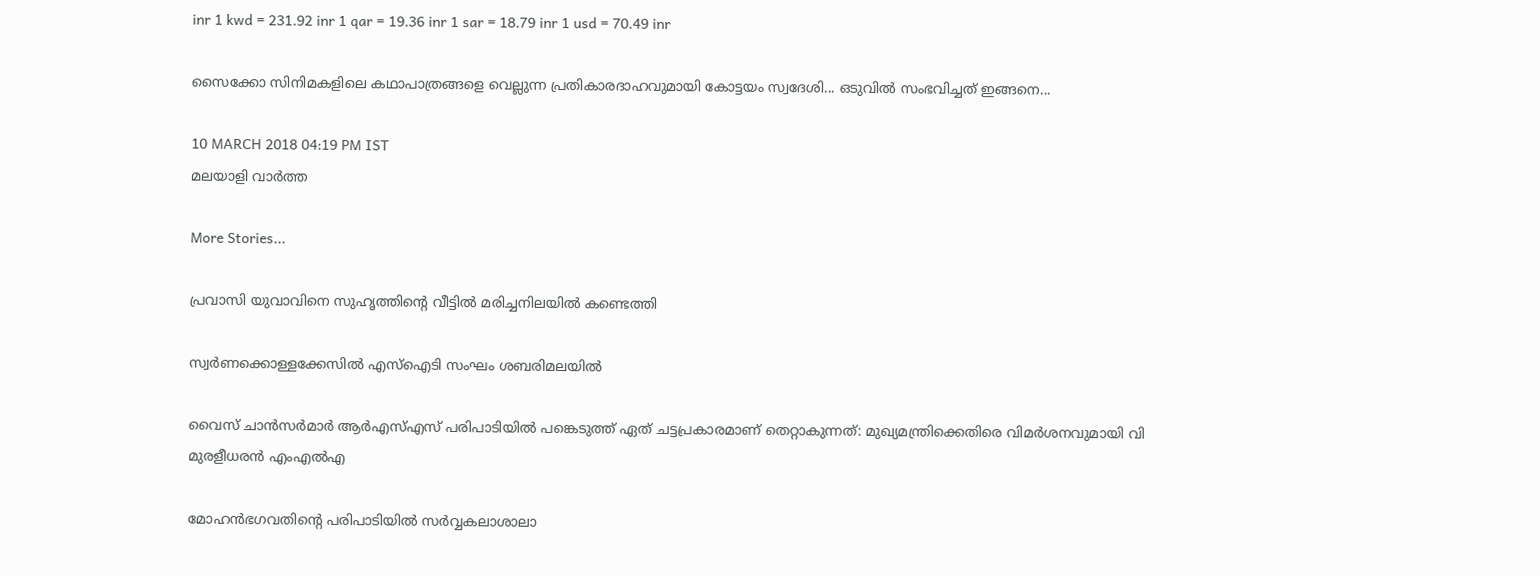inr 1 kwd = 231.92 inr 1 qar = 19.36 inr 1 sar = 18.79 inr 1 usd = 70.49 inr

സൈക്കോ സിനിമകളിലെ കഥാപാത്രങ്ങളെ വെല്ലുന്ന പ്രതികാരദാഹവുമായി കോട്ടയം സ്വദേശി... ഒടുവില്‍ സംഭവിച്ചത് ഇങ്ങനെ...

10 MARCH 2018 04:19 PM IST
മലയാളി വാര്‍ത്ത

More Stories...

പ്രവാസി യുവാവിനെ സുഹൃത്തിന്റെ വീട്ടില്‍ മരിച്ചനിലയില്‍ കണ്ടെത്തി

സ്വര്‍ണക്കൊള്ളക്കേസില്‍ എസ്‌ഐടി സംഘം ശബരിമലയില്‍

വൈസ് ചാന്‍സര്‍മാര്‍ ആര്‍എസ്എസ് പരിപാടിയില്‍ പങ്കെടുത്ത് ഏത് ചട്ടപ്രകാരമാണ് തെറ്റാകുന്നത്: മുഖ്യമന്ത്രിക്കെതിരെ വിമര്‍ശനവുമായി വി മുരളീധരന്‍ എംഎല്‍എ

മോഹന്‍ഭഗവതിന്റെ പരിപാടിയില്‍ സര്‍വ്വകലാശാലാ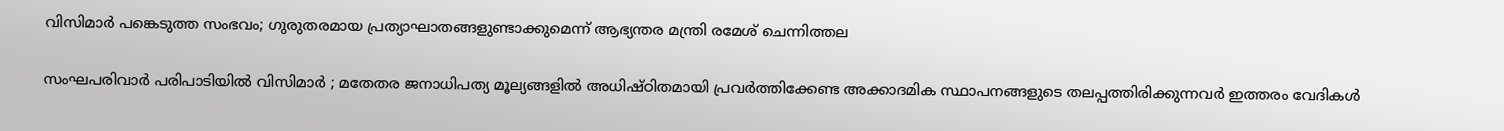വിസിമാര്‍ പങ്കെടുത്ത സംഭവം; ഗുരുതരമായ പ്രത്യാഘാതങ്ങളുണ്ടാക്കുമെന്ന് ആഭ്യന്തര മന്ത്രി രമേശ് ചെന്നിത്തല

സംഘപരിവാർ പരിപാടിയിൽ വിസിമാർ ; മതേതര ജനാധിപത്യ മൂല്യങ്ങളിൽ അധിഷ്ഠിതമായി പ്രവർത്തിക്കേണ്ട അക്കാദമിക സ്ഥാപനങ്ങളുടെ തലപ്പത്തിരിക്കുന്നവർ ഇത്തരം വേദികൾ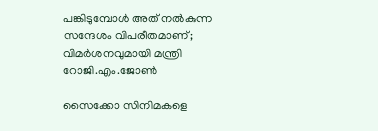പങ്കിടുമ്പോൾ അത് നൽകുന്ന സന്ദേശം വിപരീതമാണ്; വിമർശനവുമായി മന്ത്രി റോജി.എം.ജോൺ

സൈക്കോ സിനിമകളെ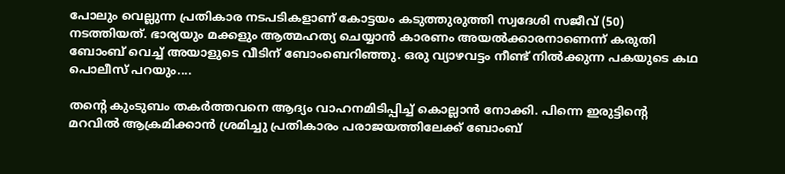പോലും വെല്ലുന്ന പ്രതികാര നടപടികളാണ് കോട്ടയം കടുത്തുരുത്തി സ്വദേശി സജീവ് (50) നടത്തിയത്. ഭാര്യയും മക്കളും ആത്മഹത്യ ചെയ്യാന്‍ കാരണം അയല്‍ക്കാരനാണെന്ന് കരുതി ബോംബ് വെച്ച് അയാളുടെ വീടിന് ബോംബെറിഞ്ഞു. ഒരു വ്യാഴവട്ടം നീണ്ട് നില്‍ക്കുന്ന പകയുടെ കഥ പൊലീസ് പറയും....

തന്റെ കുംടുബം തകര്‍ത്തവനെ ആദ്യം വാഹനമിടിപ്പിച്ച് കൊല്ലാന്‍ നോക്കി. പിന്നെ ഇരുട്ടിന്റെ മറവില്‍ ആക്രമിക്കാന്‍ ശ്രമിച്ചു പ്രതികാരം പരാജയത്തിലേക്ക് ബോംബ്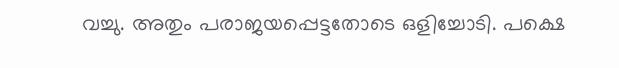വച്ചു. അതും പരാജയപ്പെട്ടതോടെ ഒളിച്ചോടി. പക്ഷെ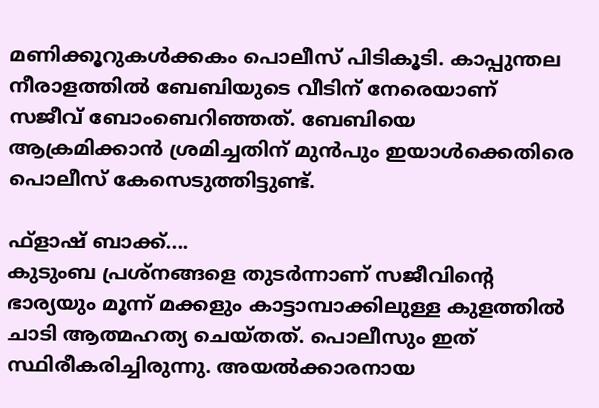മണിക്കൂറുകള്‍ക്കകം പൊലീസ് പിടികൂടി. കാപ്പുന്തല നീരാളത്തില്‍ ബേബിയുടെ വീടിന് നേരെയാണ് സജീവ് ബോംബെറിഞ്ഞത്. ബേബിയെ ആക്രമിക്കാന്‍ ശ്രമിച്ചതിന് മുന്‍പും ഇയാള്‍ക്കെതിരെ പൊലീസ് കേസെടുത്തിട്ടുണ്ട്.

ഫ്‌ളാഷ് ബാക്ക്....
കുടുംബ പ്രശ്‌നങ്ങളെ തുടര്‍ന്നാണ് സജീവിന്റെ ഭാര്യയും മൂന്ന് മക്കളും കാട്ടാമ്പാക്കിലുള്ള കുളത്തില്‍ ചാടി ആത്മഹത്യ ചെയ്തത്. പൊലീസും ഇത് സ്ഥിരീകരിച്ചിരുന്നു. അയല്‍ക്കാരനായ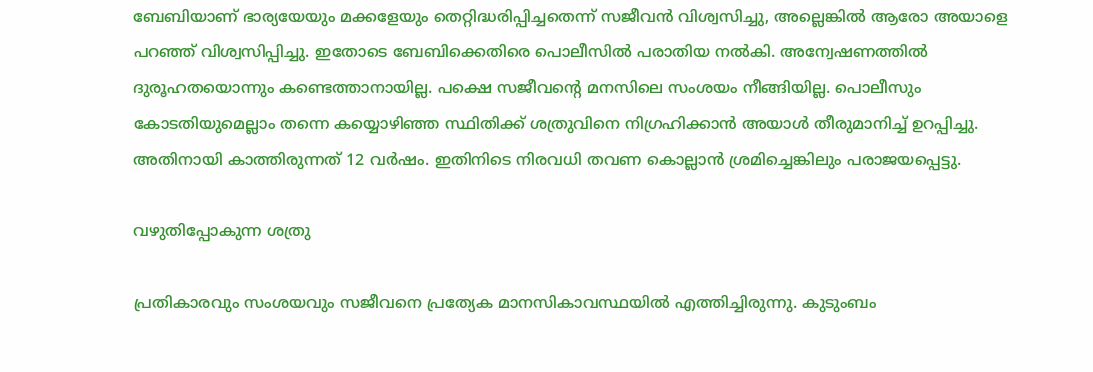ബേബിയാണ് ഭാര്യയേയും മക്കളേയും തെറ്റിദ്ധരിപ്പിച്ചതെന്ന് സജീവന്‍ വിശ്വസിച്ചു, അല്ലെങ്കില്‍ ആരോ അയാളെ പറഞ്ഞ് വിശ്വസിപ്പിച്ചു. ഇതോടെ ബേബിക്കെതിരെ പൊലീസില്‍ പരാതിയ നല്‍കി. അന്വേഷണത്തില്‍ ദുരൂഹതയൊന്നും കണ്ടെത്താനായില്ല. പക്ഷെ സജീവന്റെ മനസിലെ സംശയം നീങ്ങിയില്ല. പൊലീസും കോടതിയുമെല്ലാം തന്നെ കയ്യൊഴിഞ്ഞ സ്ഥിതിക്ക് ശത്രുവിനെ നിഗ്രഹിക്കാന്‍ അയാള്‍ തീരുമാനിച്ച് ഉറപ്പിച്ചു. അതിനായി കാത്തിരുന്നത് 12 വര്‍ഷം. ഇതിനിടെ നിരവധി തവണ കൊല്ലാന്‍ ശ്രമിച്ചെങ്കിലും പരാജയപ്പെട്ടു.

വഴുതിപ്പോകുന്ന ശത്രു

പ്രതികാരവും സംശയവും സജീവനെ പ്രത്യേക മാനസികാവസ്ഥയില്‍ എത്തിച്ചിരുന്നു. കുടുംബം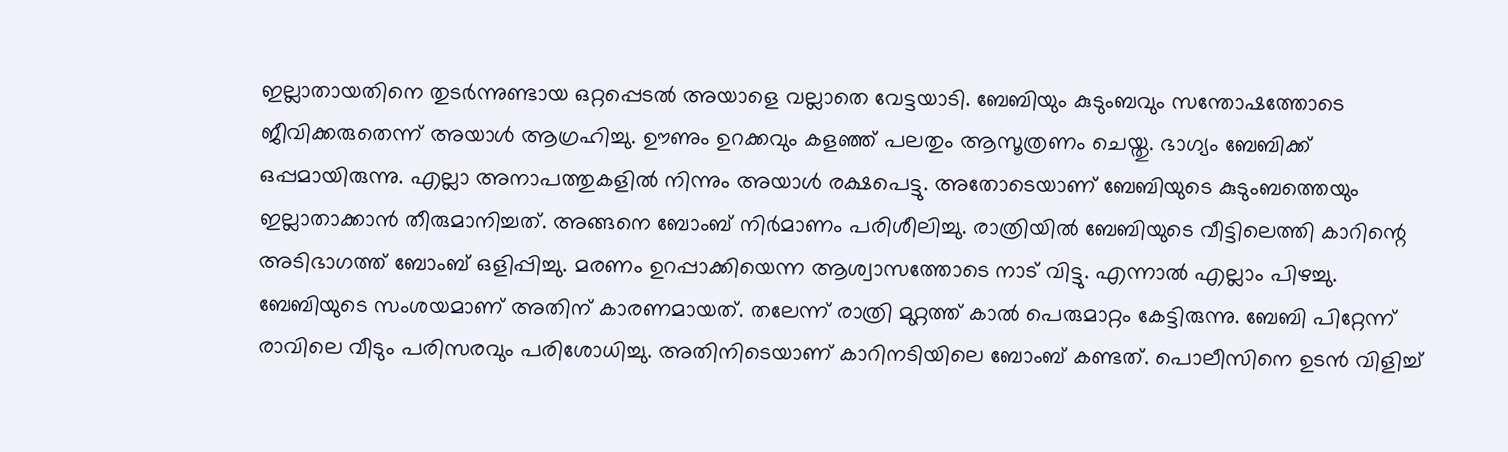ഇല്ലാതായതിനെ തുടര്‍ന്നുണ്ടായ ഒറ്റപ്പെടല്‍ അയാളെ വല്ലാതെ വേട്ടയാടി. ബേബിയും കുടുംബവും സന്തോഷത്തോടെ ജീവിക്കരുതെന്ന് അയാള്‍ ആഗ്രഹിച്ചു. ഊണും ഉറക്കവും കളഞ്ഞ് പലതും ആസൂത്രണം ചെയ്തു. ഭാഗ്യം ബേബിക്ക് ഒപ്പമായിരുന്നു. എല്ലാ അനാപത്തുകളില്‍ നിന്നും അയാള്‍ രക്ഷപെട്ടു. അതോടെയാണ് ബേബിയുടെ കുടുംബത്തെയും ഇല്ലാതാക്കാന്‍ തീരുമാനിച്ചത്. അങ്ങനെ ബോംബ് നിര്‍മാണം പരിശീലിച്ചു. രാത്രിയില്‍ ബേബിയുടെ വീട്ടിലെത്തി കാറിന്റെ അടിഭാഗത്ത് ബോംബ് ഒളിപ്പിച്ചു. മരണം ഉറപ്പാക്കിയെന്ന ആശ്വാസത്തോടെ നാട് വിട്ടു. എന്നാല്‍ എല്ലാം പിഴച്ചു. ബേബിയുടെ സംശയമാണ് അതിന് കാരണമായത്. തലേന്ന് രാത്രി മുറ്റത്ത് കാല്‍ പെരുമാറ്റം കേട്ടിരുന്നു. ബേബി പിറ്റേന്ന് രാവിലെ വീടും പരിസരവും പരിശോധിച്ചു. അതിനിടെയാണ് കാറിനടിയിലെ ബോംബ് കണ്ടത്. പൊലീസിനെ ഉടന്‍ വിളിച്ച്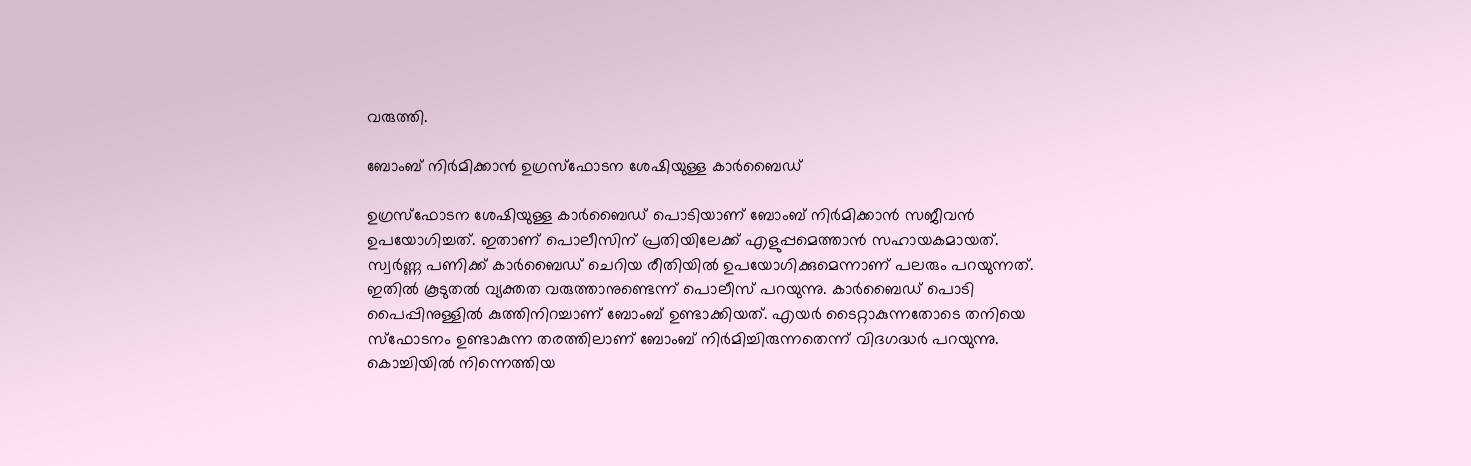വരുത്തി.

ബോംബ് നിര്‍മിക്കാന്‍ ഉഗ്രസ്‌ഫോടന ശേഷിയുള്ള കാര്‍ബൈഡ്

ഉഗ്രസ്‌ഫോടന ശേഷിയുള്ള കാര്‍ബൈഡ് പൊടിയാണ് ബോംബ് നിര്‍മിക്കാന്‍ സജീവന്‍ ഉപയോഗിച്ചത്. ഇതാണ് പൊലീസിന് പ്രതിയിലേക്ക് എളുപ്പമെത്താന്‍ സഹായകമായത്. സ്വര്‍ണ്ണ പണിക്ക് കാര്‍ബൈഡ് ചെറിയ രീതിയില്‍ ഉപയോഗിക്കുമെന്നാണ് പലരും പറയുന്നത്. ഇതില്‍ കൂടുതല്‍ വ്യക്തത വരുത്താനുണ്ടെന്ന് പൊലീസ് പറയുന്നു. കാര്‍ബൈഡ് പൊടി പൈപ്പിനുള്ളില്‍ കുത്തിനിറച്ചാണ് ബോംബ് ഉണ്ടാക്കിയത്. എയര്‍ ടൈറ്റാകുന്നതോടെ തനിയെ സ്‌ഫോടനം ഉണ്ടാകുന്ന തരത്തിലാണ് ബോംബ് നിര്‍മിച്ചിരുന്നതെന്ന് വിദഗദ്ധര്‍ പറയുന്നു. കൊച്ചിയില്‍ നിന്നെത്തിയ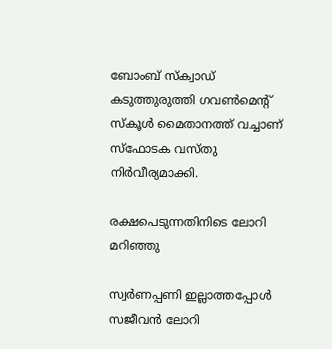ബോംബ് സ്‌ക്വാഡ് കടുത്തുരുത്തി ഗവണ്‍മെന്റ് സ്‌കൂള്‍ മൈതാനത്ത് വച്ചാണ് സ്‌ഫോടക വസ്തു നിര്‍വീര്യമാക്കി.

രക്ഷപെടുന്നതിനിടെ ലോറി മറിഞ്ഞു

സ്വര്‍ണപ്പണി ഇല്ലാത്തപ്പോള്‍ സജീവന്‍ ലോറി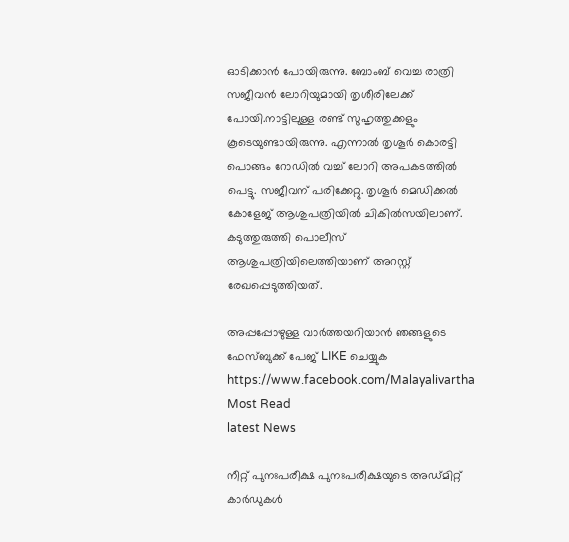ഓടിക്കാന്‍ പോയിരുന്നു. ബോംബ് വെച്ച രാത്രി സജീവന്‍ ലോറിയുമായി തൃശീരിലേക്ക് പോയി.നാട്ടിലുള്ള രണ്ട് സുഹൃത്തുക്കളും കൂടെയുണ്ടായിരുന്നു. എന്നാല്‍ തൃശൂര്‍ കൊരട്ടി പൊങ്ങം റോഡില്‍ വച്ച് ലോറി അപകടത്തില്‍ പെട്ടു. സജീവന് പരിക്കേറ്റു. തൃശൂര്‍ മെഡിക്കല്‍ കോളേജ് ആശുപത്രിയില്‍ ചികില്‍സയിലാണ്. കടുത്തുരുത്തി പൊലീസ് ആശുപത്രിയിലെത്തിയാണ് അറസ്റ്റ് രേഖപ്പെടുത്തിയത്.

അപ്പപ്പോഴുള്ള വാര്‍ത്തയറിയാന്‍ ഞങ്ങളുടെ ഫേസ്‌ബുക്ക്‌ പേജ് LIKE ചെയ്യുക
https://www.facebook.com/Malayalivartha
Most Read
latest News

നീറ്റ് പുനഃപരീക്ഷ പുനഃപരീക്ഷയുടെ അഡ്മിറ്റ് കാര്‍ഡുകള്‍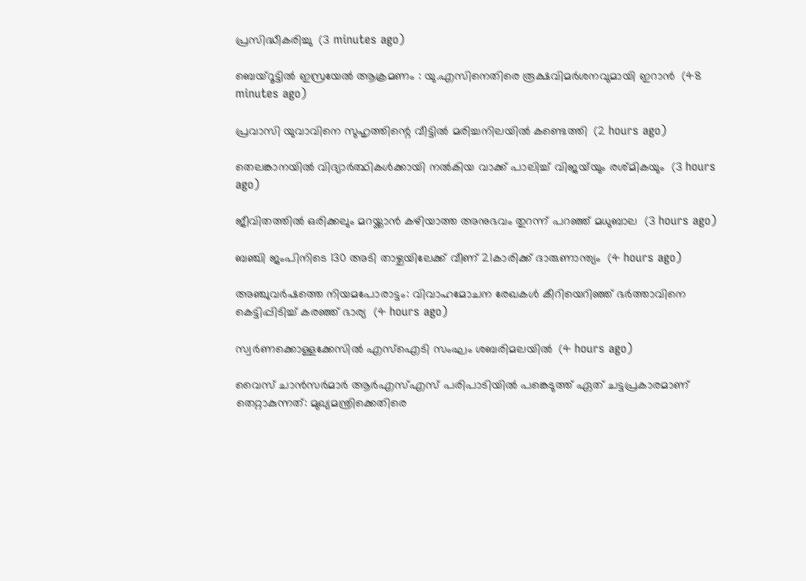പ്രസിദ്ധീകരിച്ചു  (3 minutes ago)

ബെയ്‌റൂട്ടില്‍ ഇസ്രയേല്‍ ആക്രമണം : യു.എസിനെതിരെ രൂക്ഷവിമര്‍ശനവുമായി ഇറാന്‍  (48 minutes ago)

പ്രവാസി യുവാവിനെ സുഹൃത്തിന്റെ വീട്ടില്‍ മരിച്ചനിലയില്‍ കണ്ടെത്തി  (2 hours ago)

തെലങ്കാനയില്‍ വിദ്യാര്‍ത്ഥികള്‍ക്കായി നല്‍കിയ വാക്ക് പാലിച്ച് വിജയ്‌യും രശ്മികയും  (3 hours ago)

ജീവിതത്തില്‍ ഒരിക്കലും മറയ്ക്കാന്‍ കഴിയാത്ത അനുഭവം തുറന്ന് പറഞ്ഞ് മധുബാല  (3 hours ago)

ബഞ്ചി ജംപിനിടെ 130 അടി താഴ്ചയിലേക്ക് വീണ് 21കാരിക്ക് ദാരുണാന്ത്യം  (4 hours ago)

അഞ്ചുവര്‍ഷത്തെ നിയമപോരാട്ടം: വിവാഹമോചന രേഖകള്‍ കീറിയെറിഞ്ഞ് ഭര്‍ത്താവിനെ കെട്ടിപ്പിടിച്ച് കരഞ്ഞ് ഭാര്യ  (4 hours ago)

സ്വര്‍ണക്കൊള്ളക്കേസില്‍ എസ്‌ഐടി സംഘം ശബരിമലയില്‍  (4 hours ago)

വൈസ് ചാന്‍സര്‍മാര്‍ ആര്‍എസ്എസ് പരിപാടിയില്‍ പങ്കെടുത്ത് ഏത് ചട്ടപ്രകാരമാണ് തെറ്റാകുന്നത്: മുഖ്യമന്ത്രിക്കെതിരെ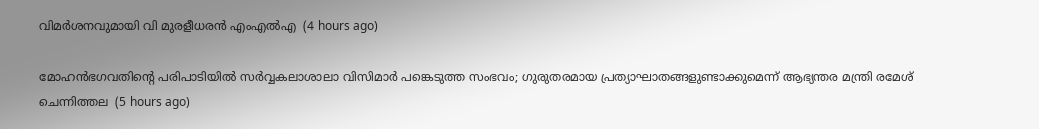വിമര്‍ശനവുമായി വി മുരളീധരന്‍ എംഎല്‍എ  (4 hours ago)

മോഹന്‍ഭഗവതിന്റെ പരിപാടിയില്‍ സര്‍വ്വകലാശാലാ വിസിമാര്‍ പങ്കെടുത്ത സംഭവം; ഗുരുതരമായ പ്രത്യാഘാതങ്ങളുണ്ടാക്കുമെന്ന് ആഭ്യന്തര മന്ത്രി രമേശ് ചെന്നിത്തല  (5 hours ago)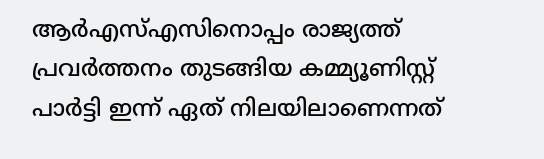ആര്‍എസ്എസിനൊപ്പം രാജ്യത്ത് പ്രവർത്തനം തുടങ്ങിയ കമ്മ്യൂണിസ്റ്റ് പാർട്ടി ഇന്ന് ഏത് നിലയിലാണെന്നത്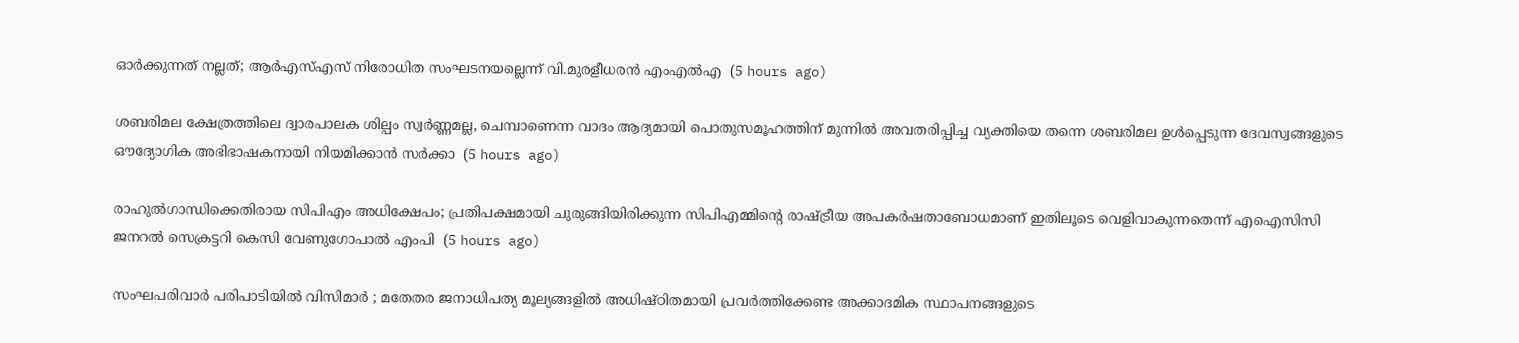ഓർക്കുന്നത് നല്ലത്; ആര്‍എസ്എസ് നിരോധിത സംഘടനയല്ലെന്ന് വി.മുരളീധരന്‍ എംഎല്‍എ  (5 hours ago)

ശബരിമല ക്ഷേത്രത്തിലെ ദ്വാരപാലക ശില്പം സ്വർണ്ണമല്ല, ചെമ്പാണെന്ന വാദം ആദ്യമായി പൊതുസമൂഹത്തിന് മുന്നിൽ അവതരിപ്പിച്ച വ്യക്തിയെ തന്നെ ശബരിമല ഉൾപ്പെടുന്ന ദേവസ്വങ്ങളുടെ ഔദ്യോഗിക അഭിഭാഷകനായി നിയമിക്കാൻ സർക്കാ  (5 hours ago)

രാഹുൽഗാന്ധിക്കെതിരായ സിപിഎം അധിക്ഷേപം; പ്രതിപക്ഷമായി ചുരുങ്ങിയിരിക്കുന്ന സിപിഎമ്മിൻ്റെ രാഷ്ട്രീയ അപകർഷതാബോധമാണ് ഇതിലൂടെ വെളിവാകുന്നതെന്ന് എഐസിസി ജനറൽ സെക്രട്ടറി കെസി വേണുഗോപാൽ എംപി  (5 hours ago)

സംഘപരിവാർ പരിപാടിയിൽ വിസിമാർ ; മതേതര ജനാധിപത്യ മൂല്യങ്ങളിൽ അധിഷ്ഠിതമായി പ്രവർത്തിക്കേണ്ട അക്കാദമിക സ്ഥാപനങ്ങളുടെ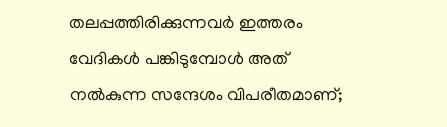തലപ്പത്തിരിക്കുന്നവർ ഇത്തരം വേദികൾ പങ്കിടുമ്പോൾ അത് നൽകുന്ന സന്ദേശം വിപരീതമാണ്;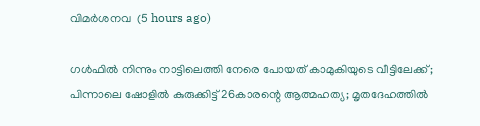വിമർശനവ  (5 hours ago)

ഗൾഫിൽ നിന്നും നാട്ടിലെത്തി നേരെ പോയത് കാമുകിയുടെ വീട്ടിലേക്ക്; പിന്നാലെ ഷോളിൽ കുരുക്കിട്ട് 26കാരന്റെ ആത്മഹത്യ; മൃതദേഹത്തിൽ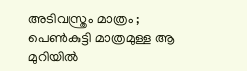അടിവസ്ത്രം മാത്രം ; പെൺകുട്ടി മാത്രമുള്ള ആ മുറിയിൽ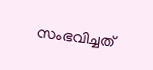സംഭവിച്ചത്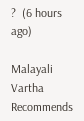?  (6 hours ago)

Malayali Vartha Recommends